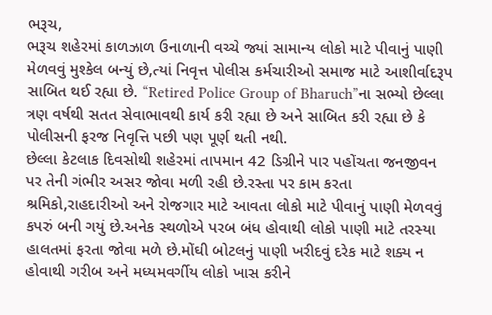ભરૂચ,
ભરૂચ શહેરમાં કાળઝાળ ઉનાળાની વચ્ચે જ્યાં સામાન્ય લોકો માટે પીવાનું પાણી મેળવવું મુશ્કેલ બન્યું છે,ત્યાં નિવૃત્ત પોલીસ કર્મચારીઓ સમાજ માટે આશીર્વાદરૂપ સાબિત થઈ રહ્યા છે. “Retired Police Group of Bharuch”ના સભ્યો છેલ્લા ત્રણ વર્ષથી સતત સેવાભાવથી કાર્ય કરી રહ્યા છે અને સાબિત કરી રહ્યા છે કે પોલીસની ફરજ નિવૃત્તિ પછી પણ પૂર્ણ થતી નથી.
છેલ્લા કેટલાક દિવસોથી શહેરમાં તાપમાન 42 ડિગ્રીને પાર પહોંચતા જનજીવન પર તેની ગંભીર અસર જોવા મળી રહી છે.રસ્તા પર કામ કરતા શ્રમિકો,રાહદારીઓ અને રોજગાર માટે આવતા લોકો માટે પીવાનું પાણી મેળવવું કપરું બની ગયું છે.અનેક સ્થળોએ પરબ બંધ હોવાથી લોકો પાણી માટે તરસ્યા હાલતમાં ફરતા જોવા મળે છે.મોંઘી બોટલનું પાણી ખરીદવું દરેક માટે શક્ય ન હોવાથી ગરીબ અને મધ્યમવર્ગીય લોકો ખાસ કરીને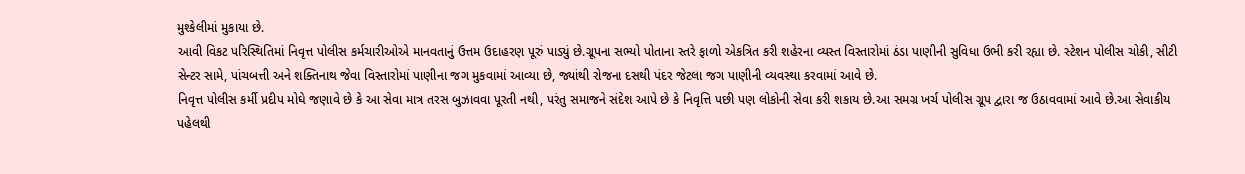મુશ્કેલીમાં મુકાયા છે.
આવી વિકટ પરિસ્થિતિમાં નિવૃત્ત પોલીસ કર્મચારીઓએ માનવતાનું ઉત્તમ ઉદાહરણ પૂરું પાડ્યું છે.ગ્રૂપના સભ્યો પોતાના સ્તરે ફાળો એકત્રિત કરી શહેરના વ્યસ્ત વિસ્તારોમાં ઠંડા પાણીની સુવિધા ઉભી કરી રહ્યા છે. સ્ટેશન પોલીસ ચોકી, સીટી સેન્ટર સામે, પાંચબત્તી અને શક્તિનાથ જેવા વિસ્તારોમાં પાણીના જગ મુકવામાં આવ્યા છે, જ્યાંથી રોજના દસથી પંદર જેટલા જગ પાણીની વ્યવસ્થા કરવામાં આવે છે.
નિવૃત્ત પોલીસ કર્મી પ્રદીપ મોઘે જણાવે છે કે આ સેવા માત્ર તરસ બુઝાવવા પૂરતી નથી, પરંતુ સમાજને સંદેશ આપે છે કે નિવૃત્તિ પછી પણ લોકોની સેવા કરી શકાય છે.આ સમગ્ર ખર્ચ પોલીસ ગ્રૂપ દ્વારા જ ઉઠાવવામાં આવે છે.આ સેવાકીય પહેલથી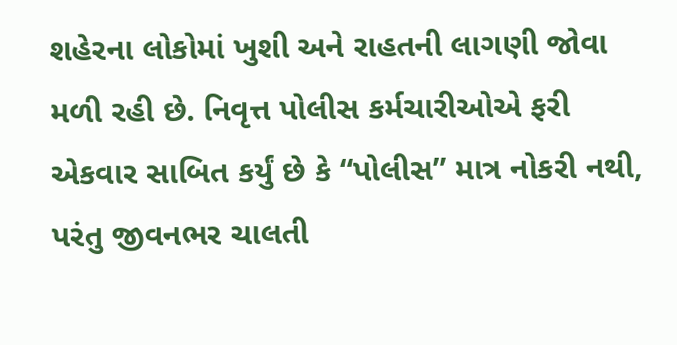શહેરના લોકોમાં ખુશી અને રાહતની લાગણી જોવા મળી રહી છે. નિવૃત્ત પોલીસ કર્મચારીઓએ ફરી એકવાર સાબિત કર્યું છે કે “પોલીસ” માત્ર નોકરી નથી, પરંતુ જીવનભર ચાલતી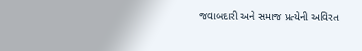જવાબદારી અને સમાજ પ્રત્યેની અવિરત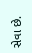સેવા છે.